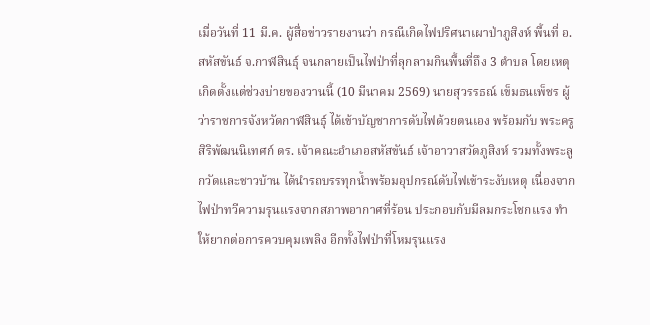เมื่อวันที่ 11 มี.ค. ผู้สื่อข่าวรายงานว่า กรณีเกิดไฟปริศนาเผาป่าภูสิงห์ พื้นที่ อ.สหัสขันธ์ จ.กาฬสินธุ์ จนกลายเป็นไฟป่าที่ลุกลามกินพื้นที่ถึง 3 ตำบล โดยเหตุเกิดตั้งแต่ช่วงบ่ายของวานนี้ (10 มีนาคม 2569) นายสุวรรธณ์ เข็มธนเพ็ชร ผู้ว่าราชการจังหวัดกาฬสินธุ์ ได้เข้าบัญชาการดับไฟด้วยตนเอง พร้อมกับ พระครูสิริพัฒนนิเทศก์ ดร. เจ้าคณะอำเภอสหัสขันธ์ เจ้าอาวาสวัดภูสิงห์ รวมทั้งพระลูกวัดและชาวบ้าน ได้นำรถบรรทุกน้ำพร้อมอุปกรณ์ดับไฟเข้าระงับเหตุ เนื่องจากไฟป่าทวีความรุนแรงจากสภาพอากาศที่ร้อน ประกอบกับมีลมกระโชกแรง ทำให้ยากต่อการควบคุมเพลิง อีกทั้งไฟป่าที่โหมรุนแรง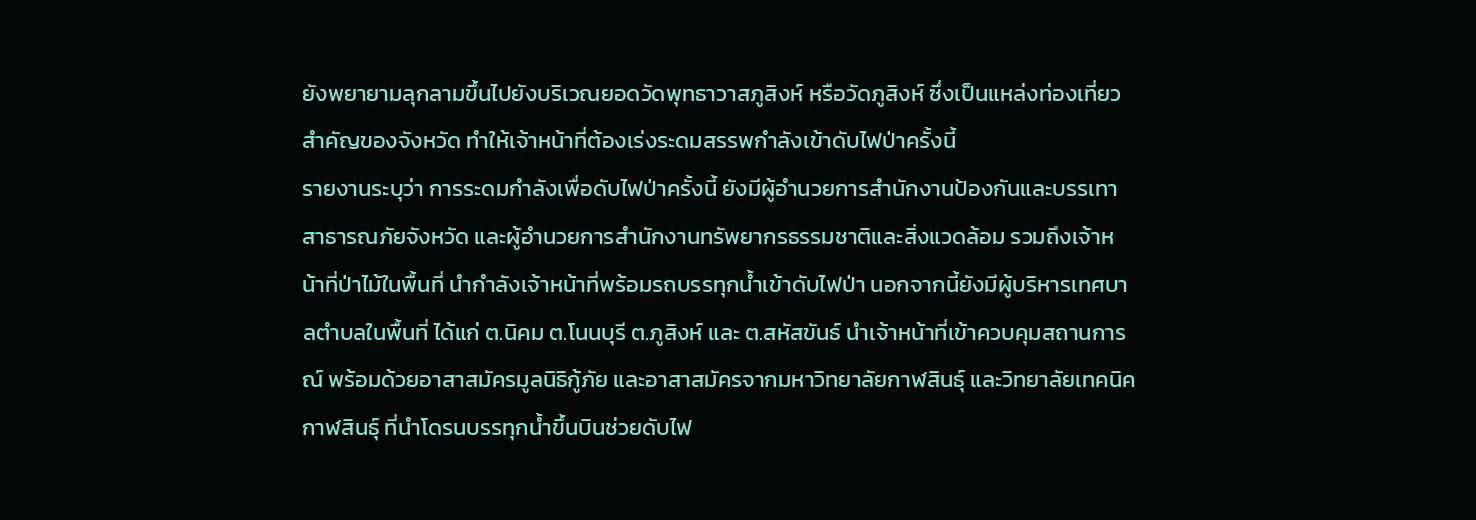ยังพยายามลุกลามขึ้นไปยังบริเวณยอดวัดพุทธาวาสภูสิงห์ หรือวัดภูสิงห์ ซึ่งเป็นแหล่งท่องเที่ยวสำคัญของจังหวัด ทำให้เจ้าหน้าที่ต้องเร่งระดมสรรพกำลังเข้าดับไฟป่าครั้งนี้
รายงานระบุว่า การระดมกำลังเพื่อดับไฟป่าครั้งนี้ ยังมีผู้อำนวยการสำนักงานป้องกันและบรรเทาสาธารณภัยจังหวัด และผู้อำนวยการสำนักงานทรัพยากรธรรมชาติและสิ่งแวดล้อม รวมถึงเจ้าหน้าที่ป่าไม้ในพื้นที่ นำกำลังเจ้าหน้าที่พร้อมรถบรรทุกน้ำเข้าดับไฟป่า นอกจากนี้ยังมีผู้บริหารเทศบาลตำบลในพื้นที่ ได้แก่ ต.นิคม ต.โนนบุรี ต.ภูสิงห์ และ ต.สหัสขันธ์ นำเจ้าหน้าที่เข้าควบคุมสถานการณ์ พร้อมด้วยอาสาสมัครมูลนิธิกู้ภัย และอาสาสมัครจากมหาวิทยาลัยกาฬสินธุ์ และวิทยาลัยเทคนิคกาฬสินธุ์ ที่นำโดรนบรรทุกน้ำขึ้นบินช่วยดับไฟ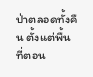ป่าตลอดทั้งคืน ตั้งแต่พื้นที่ตอน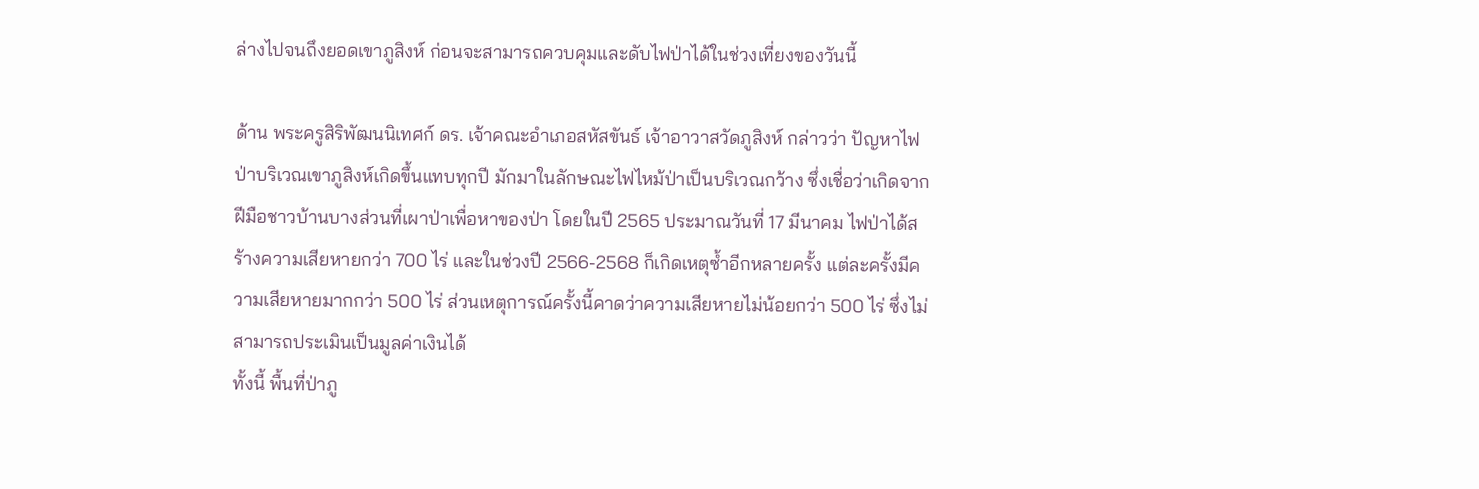ล่างไปจนถึงยอดเขาภูสิงห์ ก่อนจะสามารถควบคุมและดับไฟป่าได้ในช่วงเที่ยงของวันนี้

ด้าน พระครูสิริพัฒนนิเทศก์ ดร. เจ้าคณะอำเภอสหัสขันธ์ เจ้าอาวาสวัดภูสิงห์ กล่าวว่า ปัญหาไฟป่าบริเวณเขาภูสิงห์เกิดขึ้นแทบทุกปี มักมาในลักษณะไฟไหม้ป่าเป็นบริเวณกว้าง ซึ่งเชื่อว่าเกิดจากฝีมือชาวบ้านบางส่วนที่เผาป่าเพื่อหาของป่า โดยในปี 2565 ประมาณวันที่ 17 มีนาคม ไฟป่าได้สร้างความเสียหายกว่า 700 ไร่ และในช่วงปี 2566-2568 ก็เกิดเหตุซ้ำอีกหลายครั้ง แต่ละครั้งมีความเสียหายมากกว่า 500 ไร่ ส่วนเหตุการณ์ครั้งนี้คาดว่าความเสียหายไม่น้อยกว่า 500 ไร่ ซึ่งไม่สามารถประเมินเป็นมูลค่าเงินได้
ทั้งนี้ พื้นที่ป่าภู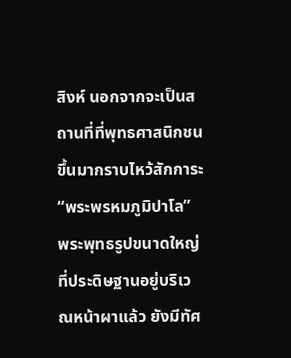สิงห์ นอกจากจะเป็นสถานที่ที่พุทธศาสนิกชนขึ้นมากราบไหว้สักการะ “พระพรหมภูมิปาโล” พระพุทธรูปขนาดใหญ่ที่ประดิษฐานอยู่บริเวณหน้าผาแล้ว ยังมีทัศ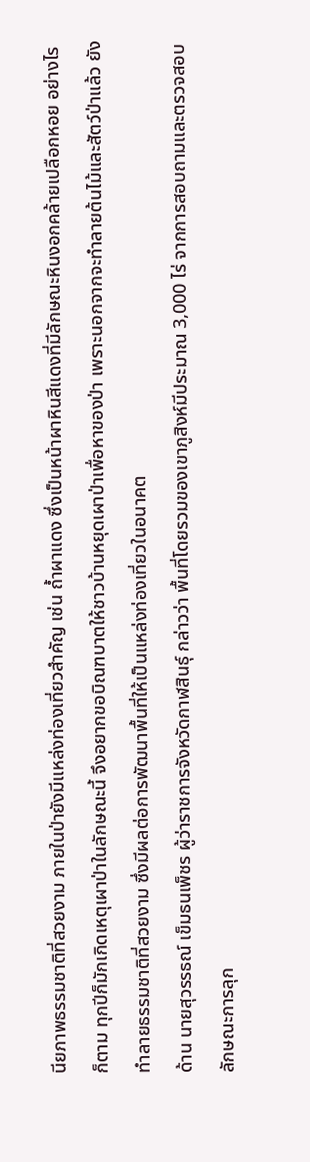นียภาพธรรมชาติที่สวยงาม ภายในป่ายังมีแหล่งท่องเที่ยวสำคัญ เช่น ถ้ำผาแดง ซึ่งเป็นหน้าผาหินสีแดงที่มีลักษณะหินงอกคล้ายเปลือกหอย อย่างไรก็ตาม ทุกปีก็มักเกิดเหตุเผาป่าในลักษณะนี้ จึงอยากขอบิณฑบาตให้ชาวบ้านหยุดเผาป่าเพื่อหาของป่า เพราะนอกจากจะทำลายต้นไม้และสัตว์ป่าแล้ว ยังทำลายธรรมชาติที่สวยงาม ซึ่งมีผลต่อการพัฒนาพื้นที่ให้เป็นแหล่งท่องเที่ยวในอนาคต
ด้าน นายสุวรรธณ์ เข็มธนเพ็ชร ผู้ว่าราชการจังหวัดกาฬสินธุ์ กล่าวว่า พื้นที่โดยรวมของเขาภูสิงห์มีประมาณ 3,000 ไร่ จากการสอบถามและตรวจสอบลักษณะการลุก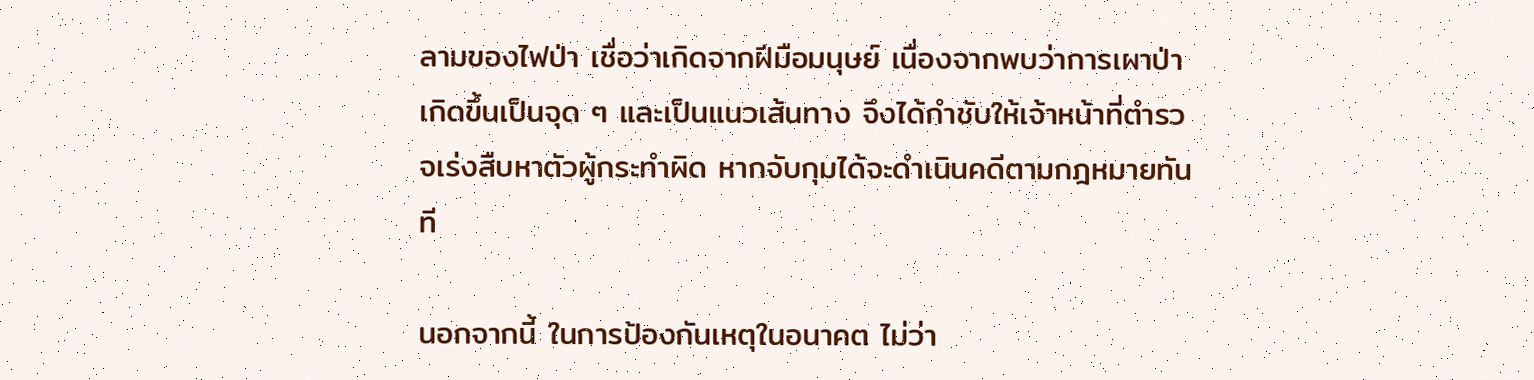ลามของไฟป่า เชื่อว่าเกิดจากฝีมือมนุษย์ เนื่องจากพบว่าการเผาป่าเกิดขึ้นเป็นจุด ๆ และเป็นแนวเส้นทาง จึงได้กำชับให้เจ้าหน้าที่ตำรวจเร่งสืบหาตัวผู้กระทำผิด หากจับกุมได้จะดำเนินคดีตามกฎหมายทันที

นอกจากนี้ ในการป้องกันเหตุในอนาคต ไม่ว่า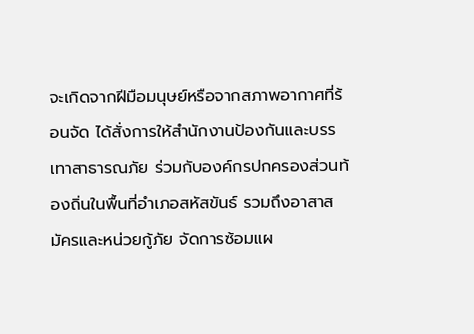จะเกิดจากฝีมือมนุษย์หรือจากสภาพอากาศที่ร้อนจัด ได้สั่งการให้สำนักงานป้องกันและบรรเทาสาธารณภัย ร่วมกับองค์กรปกครองส่วนท้องถิ่นในพื้นที่อำเภอสหัสขันธ์ รวมถึงอาสาสมัครและหน่วยกู้ภัย จัดการซ้อมแผ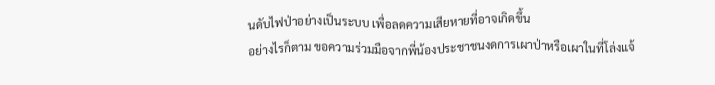นดับไฟป่าอย่างเป็นระบบ เพื่อลดความเสียหายที่อาจเกิดขึ้น
อย่างไรก็ตาม ขอความร่วมมือจากพี่น้องประชาชนงดการเผาป่าหรือเผาในที่โล่งแจ้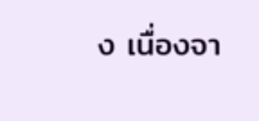ง เนื่องจา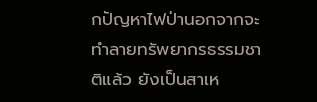กปัญหาไฟป่านอกจากจะทำลายทรัพยากรธรรมชาติแล้ว ยังเป็นสาเห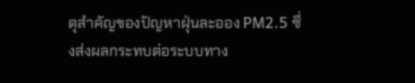ตุสำคัญของปัญหาฝุ่นละออง PM2.5 ซึ่งส่งผลกระทบต่อระบบทาง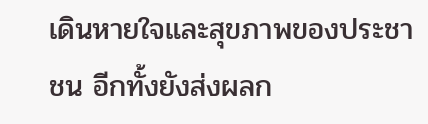เดินหายใจและสุขภาพของประชาชน อีกทั้งยังส่งผลก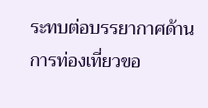ระทบต่อบรรยากาศด้านการท่องเที่ยวขอ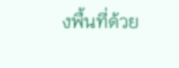งพื้นที่ด้วย